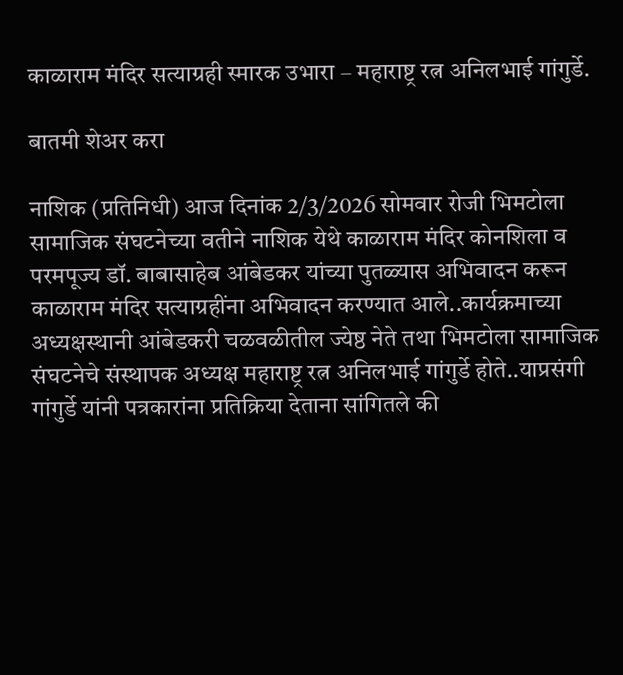काळाराम मंदिर सत्याग्रही स्मारक उभारा – महाराष्ट्र रत्न अनिलभाई गांगुर्डे.

बातमी शेअर करा

नाशिक (प्रतिनिधी) आज दिनांक 2/3/2026 सोमवार रोजी भिमटोला सामाजिक संघटनेच्या वतीने नाशिक येथे काळाराम मंदिर कोनशिला व परमपूज्य डॉ. बाबासाहेब आंबेडकर यांच्या पुतळ्यास अभिवादन करून काळाराम मंदिर सत्याग्रहींना अभिवादन करण्यात आले..कार्यक्रमाच्या अध्यक्षस्थानी आंबेडकरी चळवळीतील ज्येष्ठ नेते तथा भिमटोला सामाजिक संघटनेचे संस्थापक अध्यक्ष महाराष्ट्र रत्न अनिलभाई गांगुर्डे होते..याप्रसंगी गांगुर्डे यांनी पत्रकारांना प्रतिक्रिया देताना सांगितले की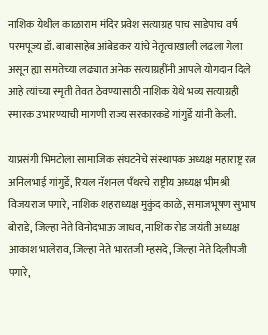नाशिक येथील काळाराम मंदिर प्रवेश सत्याग्रह पाच साडेपाच वर्ष परमपूज्य डॉ. बाबासाहेब आंबेडकर यांचे नेतृत्वाखाली लढला गेला असून ह्या समतेच्या लढ्यात अनेक सत्याग्रहींनी आपले योगदान दिले आहे त्यांच्या स्मृती तेवत ठेवण्यासाठी नाशिक येथे भव्य सत्याग्रही स्मारक उभारण्याची मागणी राज्य सरकारकडे गांगुर्डे यांनी केली.

याप्रसंगी भिमटोला सामाजिक संघटनेचे संस्थापक अध्यक्ष महाराष्ट्र रत्न अनिलभाई गांगुर्डे, रियल नॅशनल पॅंथरचे राष्ट्रीय अध्यक्ष भीमश्री विजयराज पगारे, नाशिक शहराध्यक्ष मुकुंद काळे, समाजभूषण सुभाष बोराडे, जिल्हा नेते विनोदभाऊ जाधव, नाशिक रोड जयंती अध्यक्ष आकाश भालेराव, जिल्हा नेते भारतजी म्हसदे, जिल्हा नेते दिलीपजी पगारे,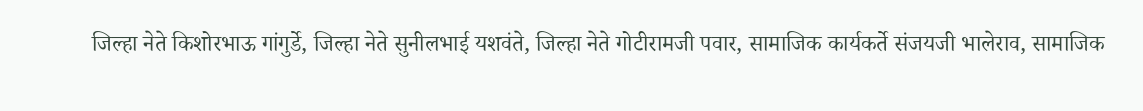जिल्हा नेते किशोरभाऊ गांगुर्डे, जिल्हा नेते सुनीलभाई यशवंते, जिल्हा नेते गोटीरामजी पवार, सामाजिक कार्यकर्ते संजयजी भालेराव, सामाजिक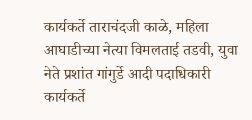कार्यकर्ते ताराचंदजी काळे, महिला आघाडीच्या नेत्या विमलताई तडवी, युवा नेते प्रशांत गांगुर्डे आदी पदाधिकारी कार्यकर्ते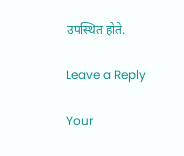उपस्थित होते.

Leave a Reply

Your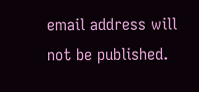email address will not be published.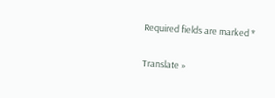Required fields are marked *

Translate »